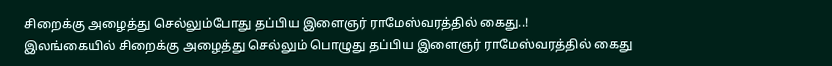சிறைக்கு அழைத்து செல்லும்போது தப்பிய இளைஞர் ராமேஸ்வரத்தில் கைது..!
இலங்கையில் சிறைக்கு அழைத்து செல்லும் பொழுது தப்பிய இளைஞர் ராமேஸ்வரத்தில் கைது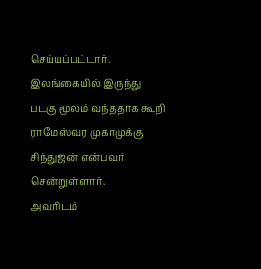செய்யப்பட்டார். இலங்கையில் இருந்து படகு மூலம் வந்ததாக கூறி ராமேஸ்வர முகாமுக்கு சிந்துஜன் என்பவர் சென்றுள்ளார்.
அவரிடம்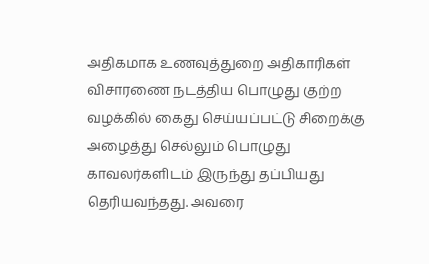அதிகமாக உணவுத்துறை அதிகாரிகள் விசாரணை நடத்திய பொழுது குற்ற வழக்கில் கைது செய்யப்பட்டு சிறைக்கு அழைத்து செல்லும் பொழுது காவலர்களிடம் இருந்து தப்பியது தெரியவந்தது. அவரை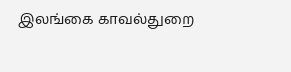இலங்கை காவல்துறை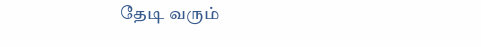தேடி வரும்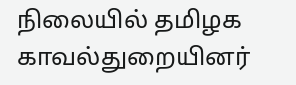நிலையில் தமிழக காவல்துறையினர்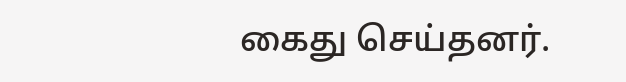கைது செய்தனர்.